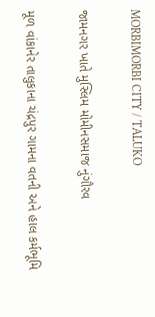MORBIMORBI CITY / TALUKO

જામનગર ખાતે મુસ્લિમ મોમીનસમાજ નુંગૌરવ

મૂળ વાંકાનેર તાલુકાના ચંદ્રપુર ગામના વતની અને હાલ કર્મભૂમિ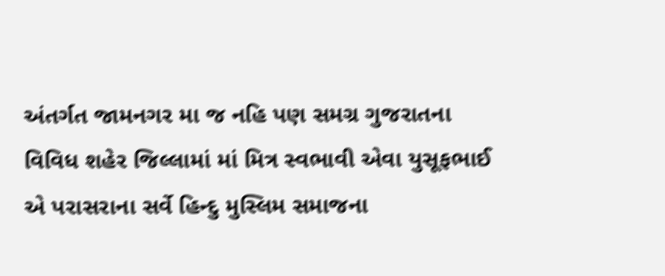અંતર્ગત જામનગર મા જ નહિ પણ સમગ્ર ગુજરાતના વિવિધ શહેર જિલ્લામાં માં મિત્ર સ્વભાવી એવા યુસૂફભાઈ એ પરાસરાના સર્વે હિન્દુ મુસ્લિમ સમાજના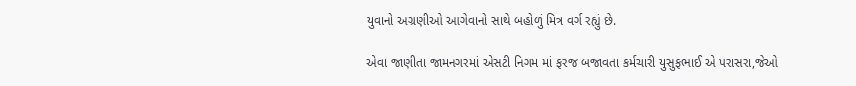યુવાનો અગ્રણીઓ આગેવાનો સાથે બહોળું મિત્ર વર્ગ રહ્યું છે.

એવા જાણીતા જામનગરમાં એસટી નિગમ માં ફરજ બજાવતા કર્મચારી યુસુફભાઈ એ પરાસરા,જેઓ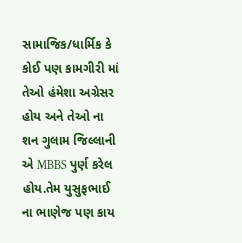સામાજિક/ધાર્મિક કે કોઈ પણ કામગીરી માં તેઓ હંમેશા અગ્રેસર હોય અને તેઓ ના શન ગુલામ જિલ્લાની એ MBBS પુર્ણ કરેલ હોય.તેમ યુસુફભાઈ ના ભાણેજ પણ કાય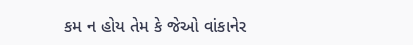કમ ન હોય તેમ કે જેઓ વાંકાનેર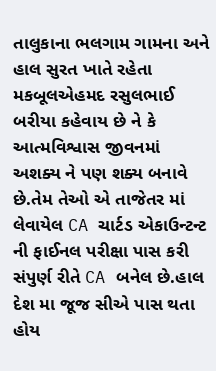તાલુકાના ભલગામ ગામના અને હાલ સુરત ખાતે રહેતા મકબૂલએહમદ રસુલભાઈ બરીયા કહેવાય છે ને કે આત્મવિશ્વાસ જીવનમાં અશક્ય ને પણ શક્ય બનાવે છે.તેમ તેઓ એ તાજેતર માં લેવાયેલ CA ચાર્ટડ એકાઉન્ટન્ટ ની ફાઈનલ પરીક્ષા પાસ કરી સંપુર્ણ રીતે CA બનેલ છે.હાલ દેશ મા જૂજ સીએ પાસ થતા હોય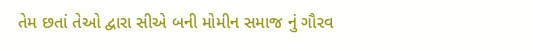તેમ છતાં તેઓ દ્વારા સીએ બની મોમીન સમાજ નું ગૌરવ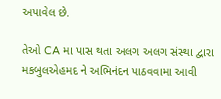અપાવેલ છે.

તેઓ CA મા પાસ થતા અલગ અલગ સંસ્થા દ્વારા મકબુલએહમદ ને અભિનંદન પાઠવવામા આવી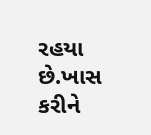રહયા છે.ખાસ કરીને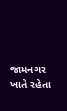જામનગર ખાતે રહેતા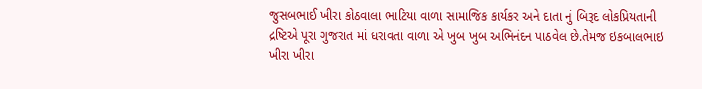જુસબભાઈ ખીરા કોઠવાલા ભાટિયા વાળા સામાજિક કાર્યકર અને દાતા નું બિરૂદ લોકપ્રિયતાની દ્રષ્ટિએ પૂરા ગુજરાત માં ધરાવતા વાળા એ ખુબ ખુબ અભિનંદન પાઠવેલ છે.તેમજ ઇકબાલભાઇ ખીરા ખીરા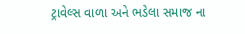ટ્રાવેલ્સ વાળા અને ભડેલા સમાજ ના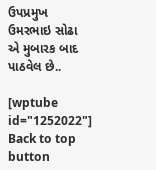ઉપપ્રમુખ ઉમરભાઇ સોઢા એ મુબારક બાદ પાઠવેલ છે..

[wptube id="1252022"]
Back to top button